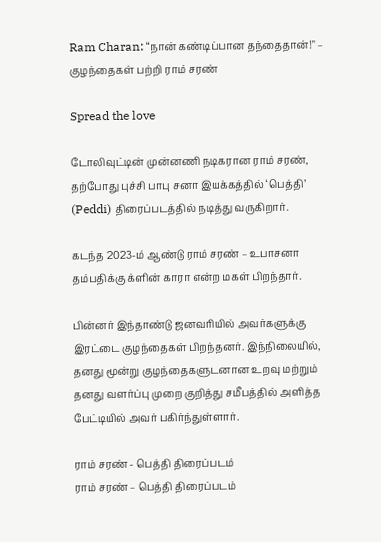Ram Charan: “நான் கண்டிப்பான தந்தைதான்!" – குழந்தைகள் பற்றி ராம் சரண்

Spread the love

டோலிவுட்டின் முன்னணி நடிகரான ராம் சரண், தற்போது புச்சி பாபு சனா இயக்கத்தில் ‘பெத்தி’ (Peddi) திரைப்படத்தில் நடித்து வருகிறார்.

கடந்த 2023-ம் ஆண்டு ராம் சரண் – உபாசனா தம்பதிக்கு க்ளின் காரா என்ற மகள் பிறந்தார்.

பின்னர் இந்தாண்டு ஜனவரியில் அவர்களுக்கு இரட்டை குழந்தைகள் பிறந்தனர். இந்நிலையில், தனது மூன்று குழந்தைகளுடனான உறவு மற்றும் தனது வளர்ப்பு முறை குறித்து சமீபத்தில் அளித்த பேட்டியில் அவர் பகிர்ந்துள்ளார்.

ராம் சரண் - பெத்தி திரைப்படம்
ராம் சரண் – பெத்தி திரைப்படம்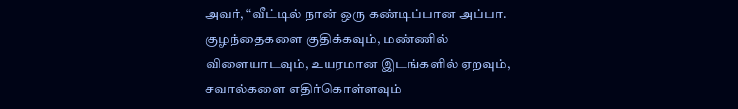அவர், “வீட்டில் நான் ஒரு கண்டிப்பான அப்பா. குழந்தைகளை குதிக்கவும், மண்ணில் விளையாடவும், உயரமான இடங்களில் ஏறவும், சவால்களை எதிர்கொள்ளவும்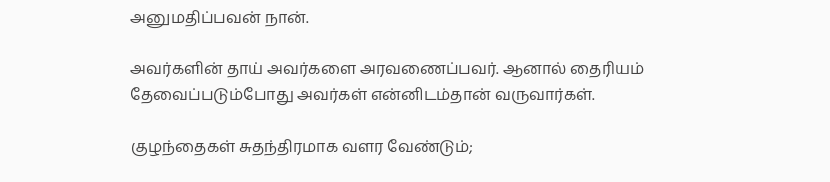அனுமதிப்பவன் நான்.

அவர்களின் தாய் அவர்களை அரவணைப்பவர். ஆனால் தைரியம் தேவைப்படும்போது அவர்கள் என்னிடம்தான் வருவார்கள்.

குழந்தைகள் சுதந்திரமாக வளர வேண்டும்;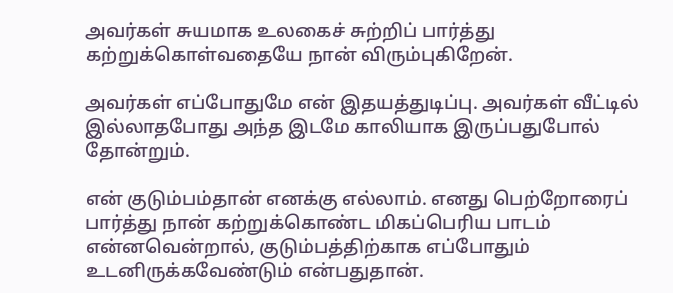அவர்கள் சுயமாக உலகைச் சுற்றிப் பார்த்து கற்றுக்கொள்வதையே நான் விரும்புகிறேன்.

அவர்கள் எப்போதுமே என் இதயத்துடிப்பு. அவர்கள் வீட்டில் இல்லாதபோது அந்த இடமே காலியாக இருப்பதுபோல் தோன்றும்.

என் குடும்பம்தான் எனக்கு எல்லாம். எனது பெற்றோரைப் பார்த்து நான் கற்றுக்கொண்ட மிகப்பெரிய பாடம் என்னவென்றால், குடும்பத்திற்காக எப்போதும் உடனிருக்கவேண்டும் என்பதுதான்.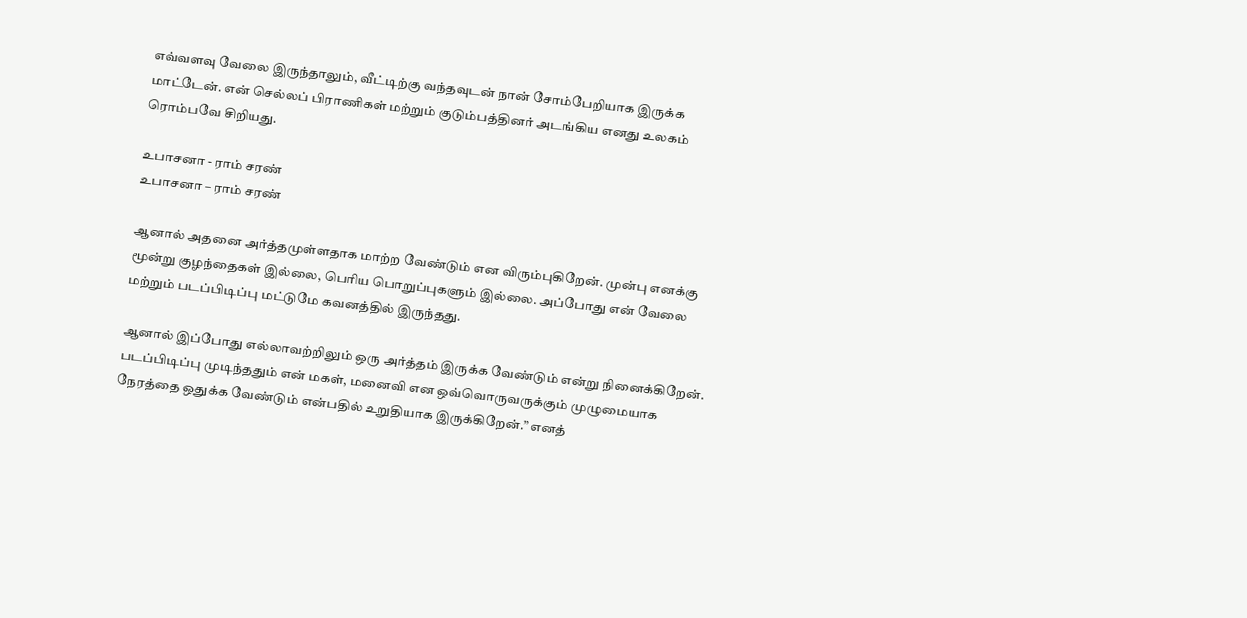எவ்வளவு வேலை இருந்தாலும், வீட்டிற்கு வந்தவுடன் நான் சோம்பேறியாக இருக்க மாட்டேன். என் செல்லப் பிராணிகள் மற்றும் குடும்பத்தினர் அடங்கிய எனது உலகம் ரொம்பவே சிறியது.

உபாசனா - ராம் சரண்
உபாசனா – ராம் சரண்

ஆனால் அதனை அர்த்தமுள்ளதாக மாற்ற வேண்டும் என விரும்புகிறேன். முன்பு எனக்கு மூன்று குழந்தைகள் இல்லை, பெரிய பொறுப்புகளும் இல்லை. அப்போது என் வேலை மற்றும் படப்பிடிப்பு மட்டுமே கவனத்தில் இருந்தது.

ஆனால் இப்போது எல்லாவற்றிலும் ஒரு அர்த்தம் இருக்க வேண்டும் என்று நினைக்கிறேன். படப்பிடிப்பு முடிந்ததும் என் மகள், மனைவி என ஒவ்வொருவருக்கும் முழுமையாக நேரத்தை ஒதுக்க வேண்டும் என்பதில் உறுதியாக இருக்கிறேன்.” எனத்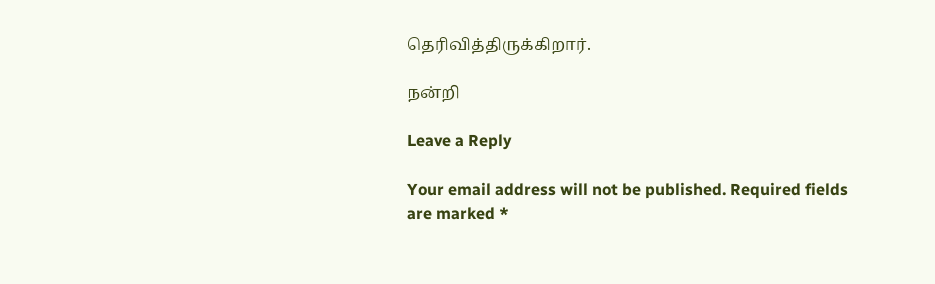தெரிவித்திருக்கிறார்.

நன்றி

Leave a Reply

Your email address will not be published. Required fields are marked *